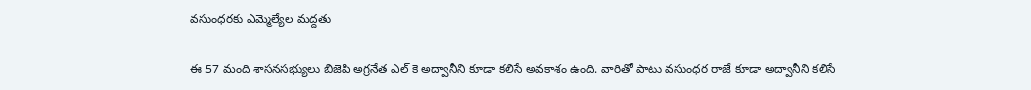వసుంధరకు ఎమ్మెల్యేల మద్దతు

ఈ 57 మంది శాసనసభ్యులు బిజెపి అగ్రనేత ఎల్ కె అద్వానీని కూడా కలిసే అవకాశం ఉంది. వారితో పాటు వసుంధర రాజే కూడా అద్వానీని కలిసే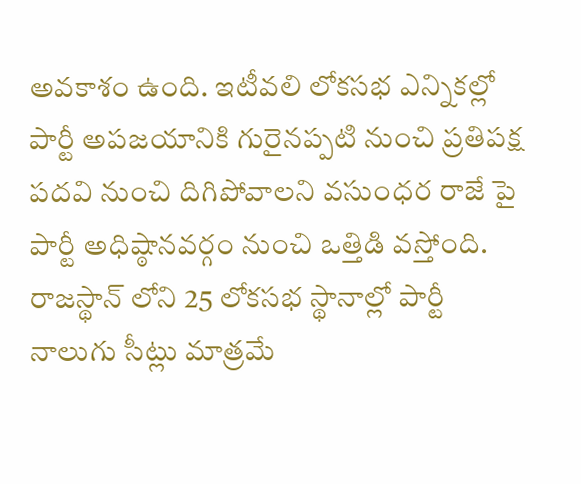అవకాశం ఉంది. ఇటీవలి లోకసభ ఎన్నికల్లో పార్టీ అపజయానికి గురైనప్పటి నుంచి ప్రతిపక్ష పదవి నుంచి దిగిపోవాలని వసుంధర రాజే పై పార్టీ అధిష్ఠానవర్గం నుంచి ఒత్తిడి వస్తోంది. రాజస్థాన్ లోని 25 లోకసభ స్థానాల్లో పార్టీ నాలుగు సీట్లు మాత్రమే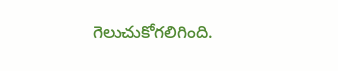గెలుచుకోగలిగింది.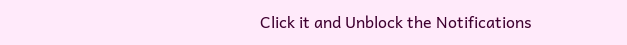Click it and Unblock the Notifications